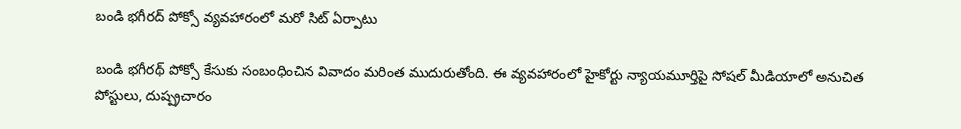బండి భగీరద్ పోక్సో వ్యవహారంలో మరో సిట్ ఏర్పాటు

బండి భగీరథ్ పోక్సో కేసుకు సంబంధించిన వివాదం మరింత ముదురుతోంది. ఈ వ్యవహారంలో హైకోర్టు న్యాయమూర్తిపై సోషల్ మీడియాలో అనుచిత పోస్టులు, దుష్ప్రచారం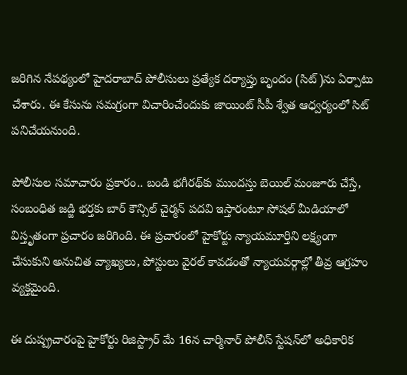జరిగిన నేపథ్యంలో హైదరాబాద్ పోలీసులు ప్రత్యేక దర్యాప్తు బృందం (సిట్)ను ఏర్పాటు చేశారు. ఈ కేసును సమగ్రంగా విచారించేందుకు జాయింట్ సీపీ శ్వేత ఆధ్వర్యంలో సిట్ పనిచేయనుంది.

పోలీసుల సమాచారం ప్రకారం.. బండి భగీరథ్‌కు ముందస్తు బెయిల్ మంజూరు చేస్తే, సంబంధిత జడ్జి భర్తకు బార్ కౌన్సిల్ చైర్మన్ పదవి ఇస్తారంటూ సోషల్ మీడియాలో విస్తృతంగా ప్రచారం జరిగింది. ఈ ప్రచారంలో హైకోర్టు న్యాయమూర్తిని లక్ష్యంగా చేసుకుని అనుచిత వ్యాఖ్యలు, పోస్టులు వైరల్ కావడంతో న్యాయవర్గాల్లో తీవ్ర ఆగ్రహం వ్యక్తమైంది.

ఈ దుష్ప్రచారంపై హైకోర్టు రిజిస్ట్రార్ మే 16న చార్మినార్ పోలీస్ స్టేషన్‌లో అధికారిక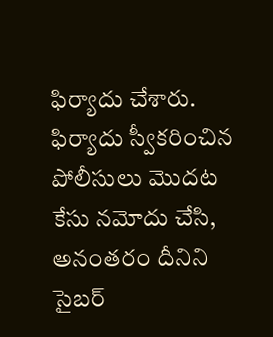ఫిర్యాదు చేశారు. ఫిర్యాదు స్వీకరించిన పోలీసులు మొదట కేసు నమోదు చేసి, అనంతరం దీనిని సైబర్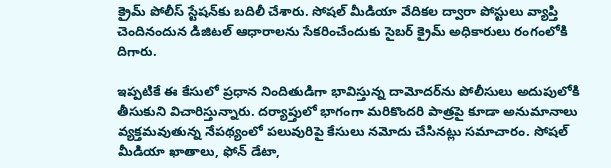క్రైమ్ పోలీస్ స్టేషన్‌కు బదిలీ చేశారు. సోషల్ మీడియా వేదికల ద్వారా పోస్టులు వ్యాప్తి చెందినందున డిజిటల్ ఆధారాలను సేకరించేందుకు సైబర్ క్రైమ్ అధికారులు రంగంలోకి దిగారు.

ఇప్పటికే ఈ కేసులో ప్రధాన నిందితుడిగా భావిస్తున్న దామోదర్‌ను పోలీసులు అదుపులోకి తీసుకుని విచారిస్తున్నారు. దర్యాప్తులో భాగంగా మరికొందరి పాత్రపై కూడా అనుమానాలు వ్యక్తమవుతున్న నేపథ్యంలో పలువురిపై కేసులు నమోదు చేసినట్లు సమాచారం. సోషల్ మీడియా ఖాతాలు, ఫోన్ డేటా,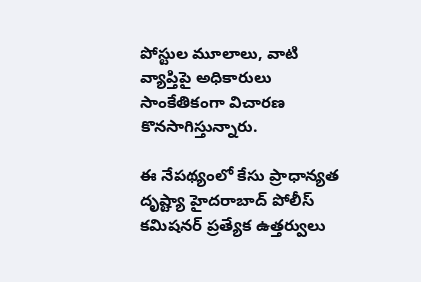పోస్టుల మూలాలు, వాటి వ్యాప్తిపై అధికారులు సాంకేతికంగా విచారణ కొనసాగిస్తున్నారు.

ఈ నేపథ్యంలో కేసు ప్రాధాన్యత దృష్ట్యా హైదరాబాద్ పోలీస్ కమిషనర్ ప్రత్యేక ఉత్తర్వులు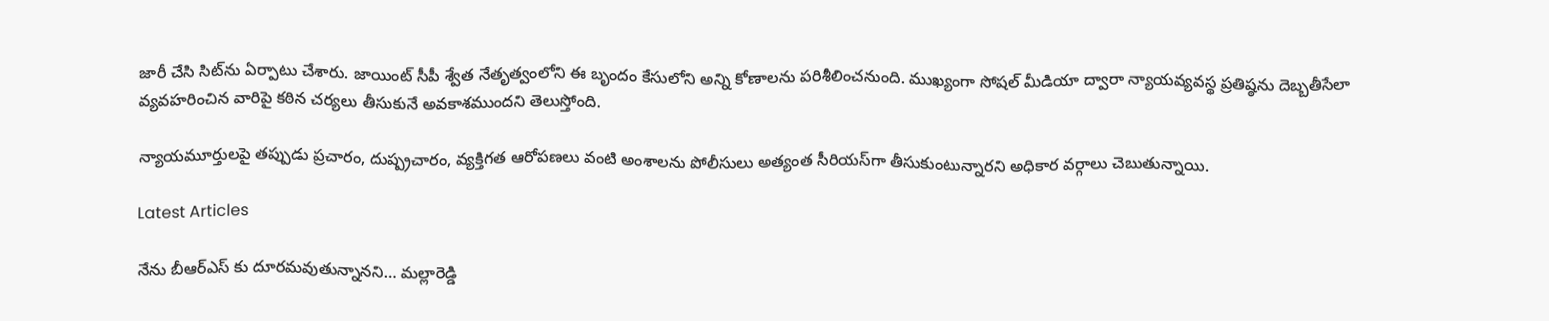జారీ చేసి సిట్‌ను ఏర్పాటు చేశారు. జాయింట్ సీపీ శ్వేత నేతృత్వంలోని ఈ బృందం కేసులోని అన్ని కోణాలను పరిశీలించనుంది. ముఖ్యంగా సోషల్ మీడియా ద్వారా న్యాయవ్యవస్థ ప్రతిష్ఠను దెబ్బతీసేలా వ్యవహరించిన వారిపై కఠిన చర్యలు తీసుకునే అవకాశముందని తెలుస్తోంది.

న్యాయమూర్తులపై తప్పుడు ప్రచారం, దుష్ప్రచారం, వ్యక్తిగత ఆరోపణలు వంటి అంశాలను పోలీసులు అత్యంత సీరియస్‌గా తీసుకుంటున్నారని అధికార వర్గాలు చెబుతున్నాయి.

Latest Articles

నేను బీఆర్ఎస్ కు దూరమవుతున్నానని… మల్లారెడ్డి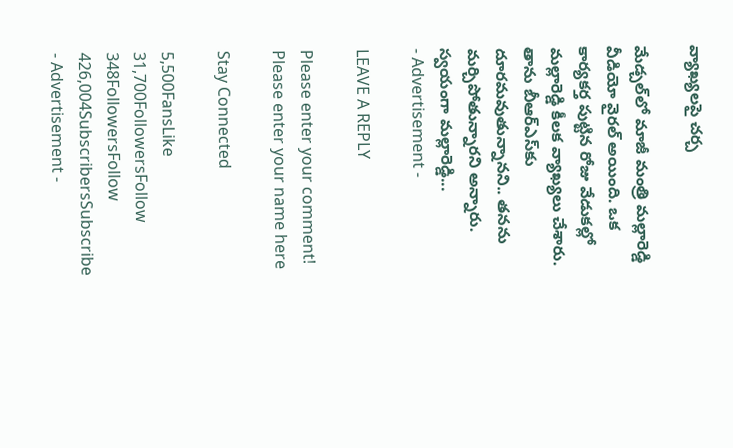వ్యాఖ్యలపై చర్చ

మేడ్చల్‌లో మాజీ మంత్రి మల్లారెడ్డి వీడియో వైరల్ అయింది. ఒక కార్యకర్త పుట్టిన రోజు వేడుకల్లో మల్లారెడ్డి కీలక వ్యాఖ్యలు చేశారు. తాను బీఆర్ఎస్‌కు దూరమవుతున్నానని.. తనను మర్చిపోతున్నారని అన్నారు. స్వయంగా మల్లారెడ్డి...
- Advertisement -

LEAVE A REPLY

Please enter your comment!
Please enter your name here

Stay Connected

5,500FansLike
31,700FollowersFollow
348FollowersFollow
426,004SubscribersSubscribe
- Advertisement -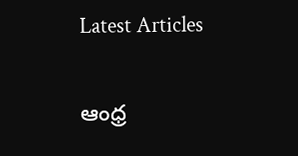Latest Articles

ఆంధ్ర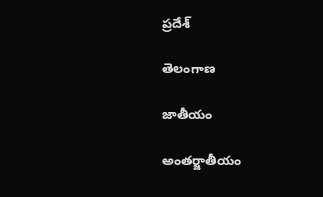ప్రదేశ్

తెలంగాణ

జాతీయం

అంతర్జాతీయం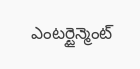ఎంటర్టైన్మెంట్